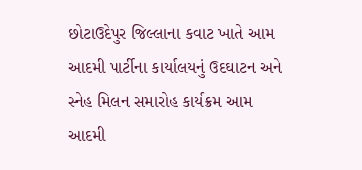છોટાઉદેપુર જિલ્લાના કવાટ ખાતે આમ આદમી પાર્ટીના કાર્યાલયનું ઉદઘાટન અને સ્નેહ મિલન સમારોહ કાર્યક્રમ આમ આદમી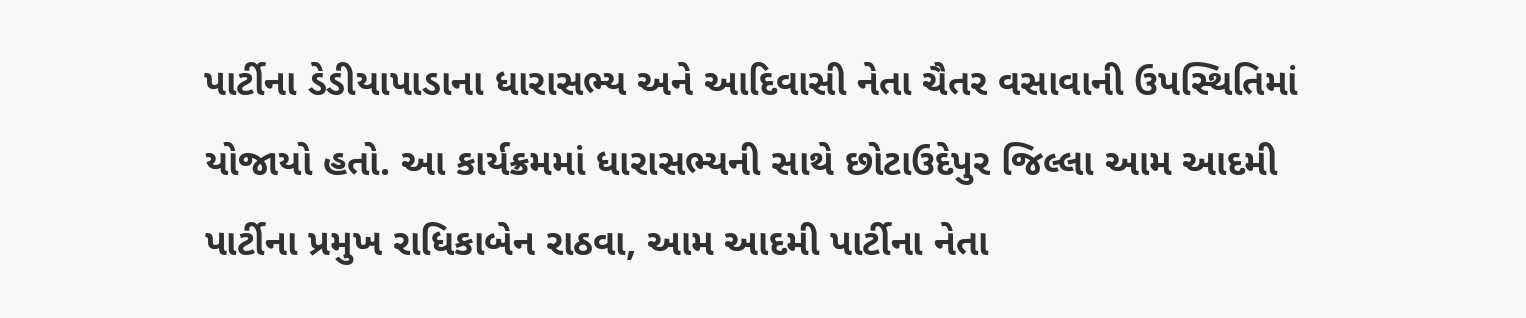પાર્ટીના ડેડીયાપાડાના ધારાસભ્ય અને આદિવાસી નેતા ચૈતર વસાવાની ઉપસ્થિતિમાં યોજાયો હતો. આ કાર્યક્રમમાં ધારાસભ્યની સાથે છોટાઉદેપુર જિલ્લા આમ આદમી પાર્ટીના પ્રમુખ રાધિકાબેન રાઠવા, આમ આદમી પાર્ટીના નેતા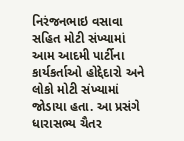નિરંજનભાઇ વસાવા સહિત મોટી સંખ્યામાં આમ આદમી પાર્ટીના કાર્યકર્તાઓ હોદ્દેદારો અને લોકો મોટી સંખ્યામાં જોડાયા હતા. આ પ્રસંગે ધારાસભ્ય ચૈતર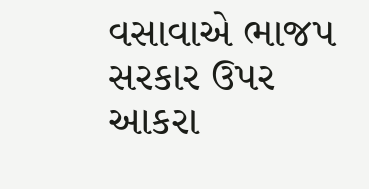વસાવાએ ભાજપ સરકાર ઉપર આકરા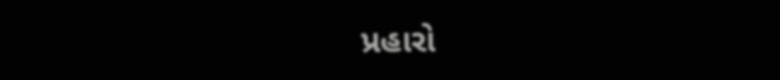પ્રહારો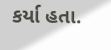કર્યા હતા.